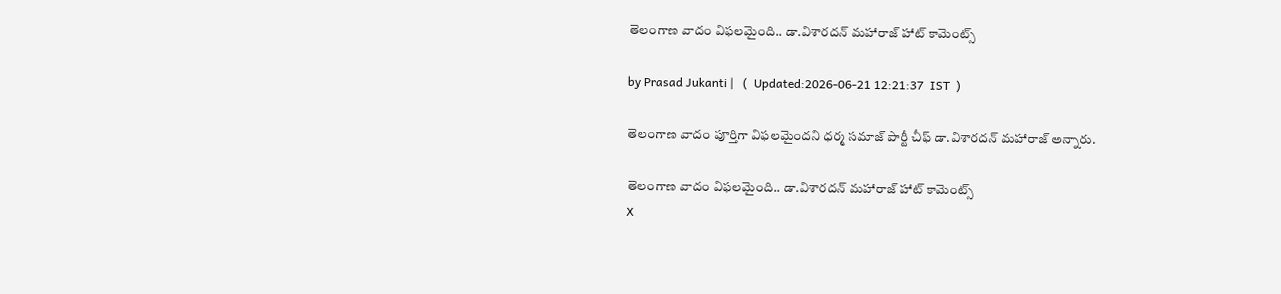తెలంగాణ వాదం విఫలమైంది.. డా.విశారదన్ మహారాజ్ హాట్ కామెంట్స్

by Prasad Jukanti |   (  Updated:2026-06-21 12:21:37  IST  )

తెలంగాణ వాదం పూర్తిగా విఫలమైందని ధర్మ సమాజ్ పార్టీ చీఫ్ డా.విశారదన్ మహారాజ్ అన్నారు.

తెలంగాణ వాదం విఫలమైంది.. డా.విశారదన్ మహారాజ్ హాట్ కామెంట్స్
X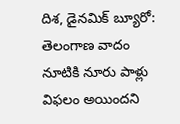దిశ, డైనమిక్ బ్యూరో: తెలంగాణ వాదం నూటికి నూరు పాళ్లు విఫలం అయిందని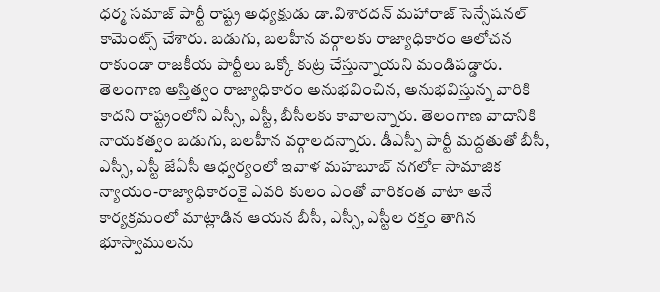ధర్మ సమాజ్ పార్టీ రాష్ట్ర అధ్యక్షుడు డా.విశారదన్ మహారాజ్ సెన్సేషనల్ కామెంట్స్ చేశారు. బడుగు, బలహీన వర్గాలకు రాజ్యాధికారం ఆలోచన రాకుండా రాజకీయ పార్టీలు ఒక్కో కుట్ర చేస్తున్నాయని మండిపడ్డారు. తెలంగాణ అస్తిత్వం రాజ్యాధికారం అనుభవించిన, అనుభవిస్తున్న వారికి కాదని రాష్ట్రంలోని ఎస్సీ, ఎస్టీ, బీసీలకు కావాలన్నారు. తెలంగాణ వాదానికి నాయకత్వం బడుగు, బలహీన వర్గాలదన్నారు. డీఎస్పీ పార్టీ మద్దతుతో బీసీ, ఎస్సీ, ఎస్టీ జేఏసీ ఆధ్వర్యంలో ఇవాళ మహబూబ్ నగర్‍లో సామాజిక న్యాయం-రాజ్యాధికారంకై ఎవరి కులం ఎంతో వారికంత వాటా అనే కార్యక్రమంలో మాట్లాడిన ఆయన బీసీ, ఎస్సీ, ఎస్టీల రక్తం తాగిన భూస్వాములను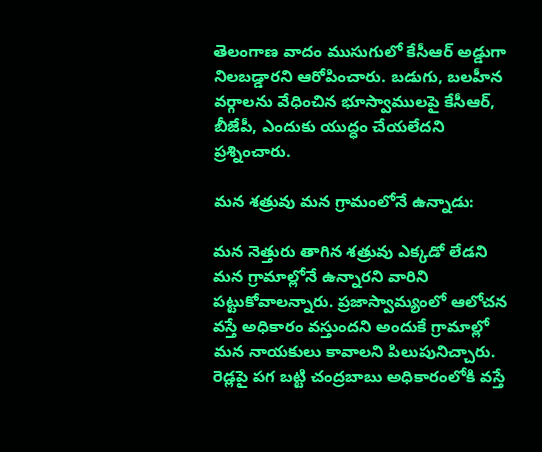తెలంగాణ వాదం ముసుగులో కేసీఆర్ అడ్డుగా నిలబడ్డారని ఆరోపించారు. బడుగు, బలహీన వర్గాలను వేధించిన భూస్వాములపై కేసీఆర్, బీజేపీ, ఎందుకు యుద్ధం చేయలేదని ప్రశ్నించారు.

మన శత్రువు మన గ్రామంలోనే ఉన్నాడు:

మన నెత్తురు తాగిన శత్రువు ఎక్కడో లేడని మన గ్రామాల్లోనే ఉన్నారని వారిని పట్టుకోవాలన్నారు. ప్రజాస్వామ్యంలో ఆలోచన వస్తే అధికారం వస్తుందని అందుకే గ్రామాల్లో మన నాయకులు కావాలని పిలుపునిచ్చారు. రెడ్లపై పగ బట్టి చంద్రబాబు అధికారంలోకి వస్తే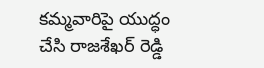కమ్మవారిపై యుద్ధం చేసి రాజశేఖర్ రెడ్డి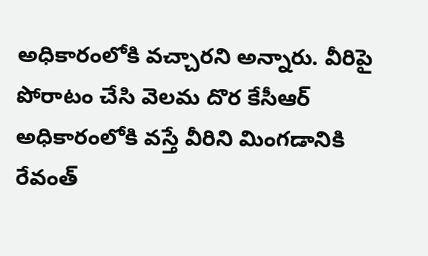అధికారంలోకి వచ్చారని అన్నారు. వీరిపై పోరాటం చేసి వెలమ దొర కేసీఆర్ అధికారంలోకి వస్తే వీరిని మింగడానికి రేవంత్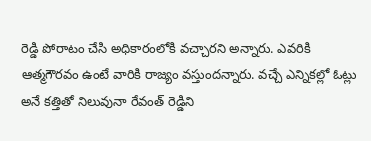రెడ్డి పోరాటం చేసి అధికారంలోకి వచ్చారని అన్నారు. ఎవరికి ఆత్మగౌరవం ఉంటే వారికి రాజ్యం వస్తుందన్నారు. వచ్చే ఎన్నికల్లో ఓట్లు అనే కత్తితో నిలువునా రేవంత్ రెడ్డిని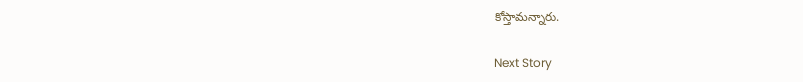కోస్తామన్నారు.

Next Story